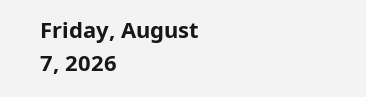Friday, August 7, 2026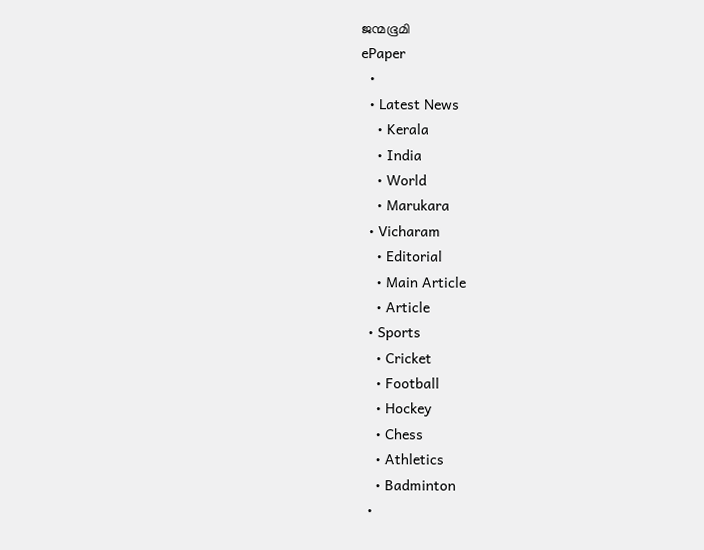ജന്മഭൂമി
ePaper
  •
  • Latest News
    • Kerala
    • India
    • World
    • Marukara
  • Vicharam
    • Editorial
    • Main Article
    • Article
  • Sports
    • Cricket
    • Football
    • Hockey
    • Chess
    • Athletics
    • Badminton
  •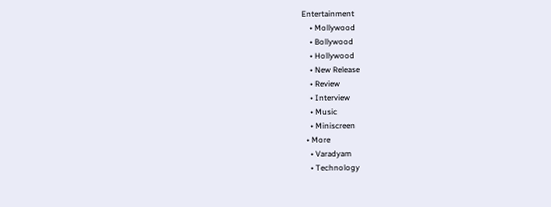Entertainment
    • Mollywood
    • Bollywood
    • Hollywood
    • New Release
    • Review
    • Interview
    • Music
    • Miniscreen
  • More
    • Varadyam
    • Technology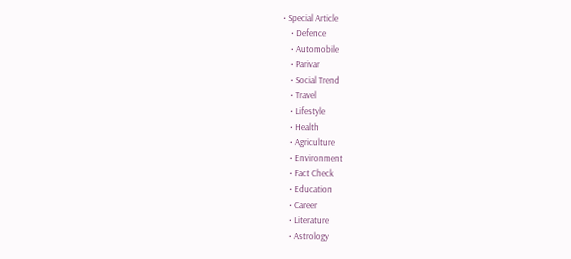• Special Article
    • Defence
    • Automobile
    • Parivar
    • Social Trend
    • Travel
    • Lifestyle
    • Health
    • Agriculture
    • Environment
    • Fact Check
    • Education
    • Career
    • Literature
    • Astrology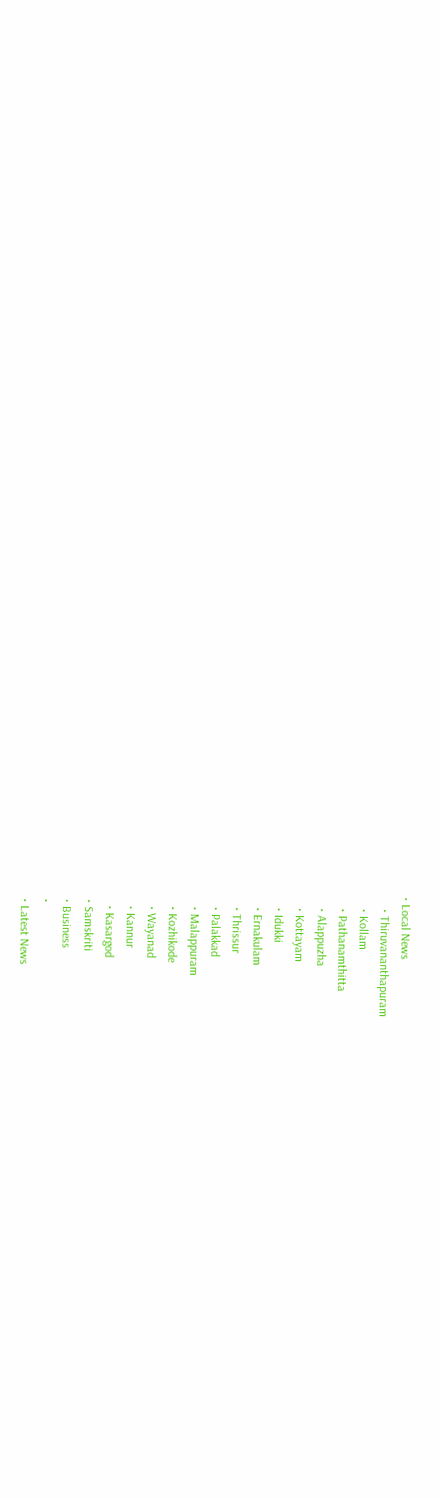• Local News
    • Thiruvananthapuram
    • Kollam
    • Pathanamthitta
    • Alappuzha
    • Kottayam
    • Idukki
    • Ernakulam
    • Thrissur
    • Palakkad
    • Malappuram
    • Kozhikode
    • Wayanad
    • Kannur
    • Kasargod
  • Samskriti
  • Business
  •
  • Latest News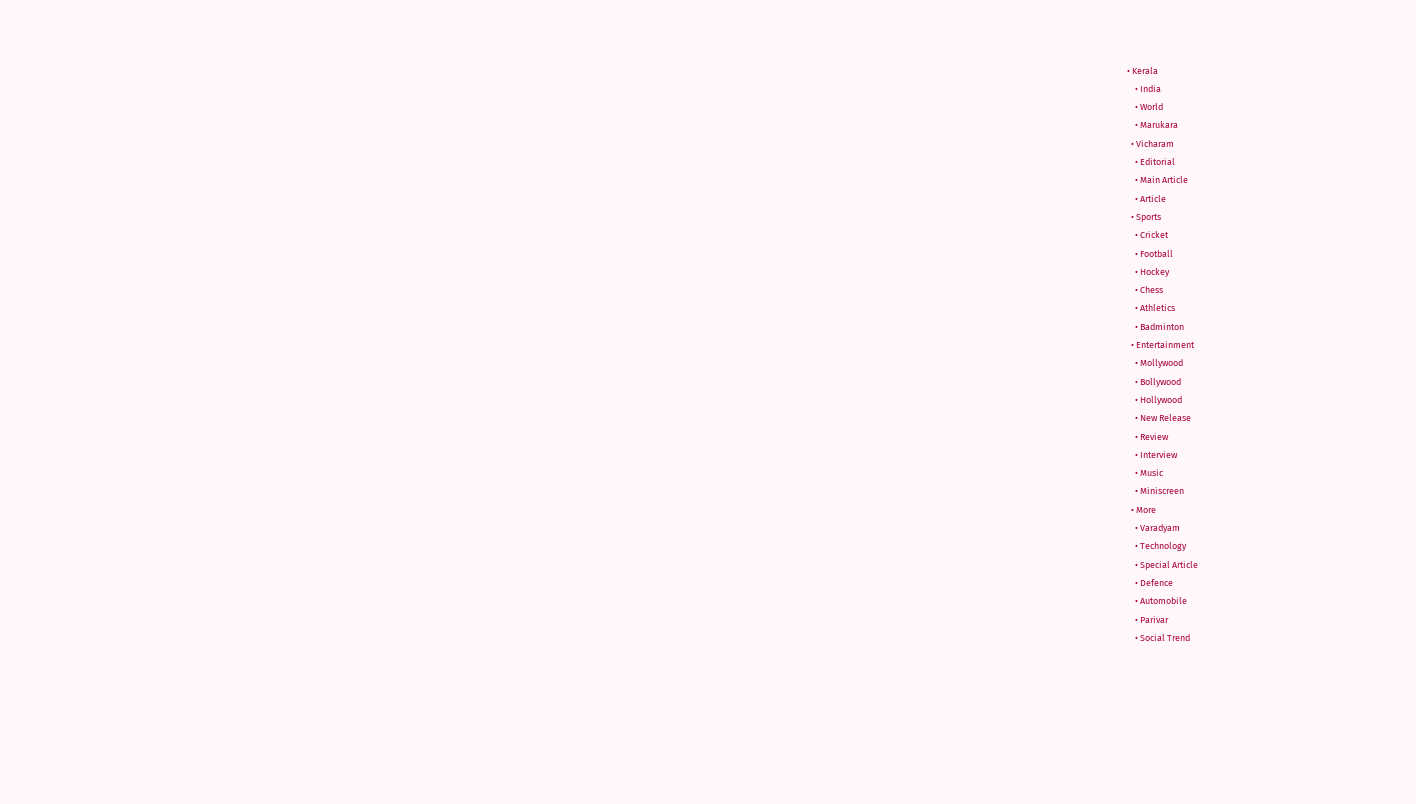• Kerala
    • India
    • World
    • Marukara
  • Vicharam
    • Editorial
    • Main Article
    • Article
  • Sports
    • Cricket
    • Football
    • Hockey
    • Chess
    • Athletics
    • Badminton
  • Entertainment
    • Mollywood
    • Bollywood
    • Hollywood
    • New Release
    • Review
    • Interview
    • Music
    • Miniscreen
  • More
    • Varadyam
    • Technology
    • Special Article
    • Defence
    • Automobile
    • Parivar
    • Social Trend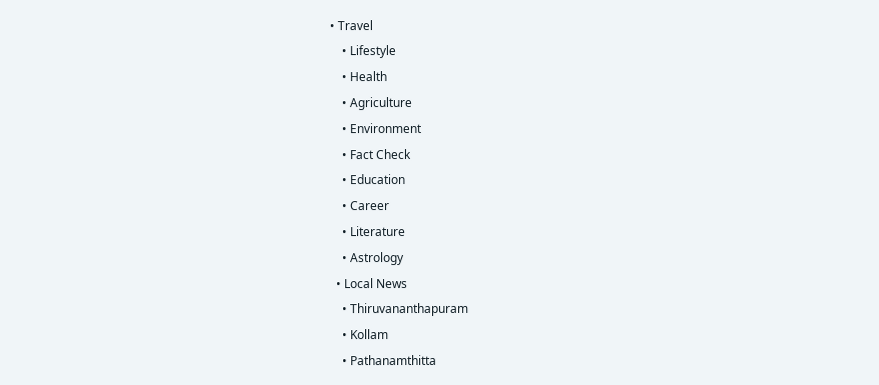• Travel
    • Lifestyle
    • Health
    • Agriculture
    • Environment
    • Fact Check
    • Education
    • Career
    • Literature
    • Astrology
  • Local News
    • Thiruvananthapuram
    • Kollam
    • Pathanamthitta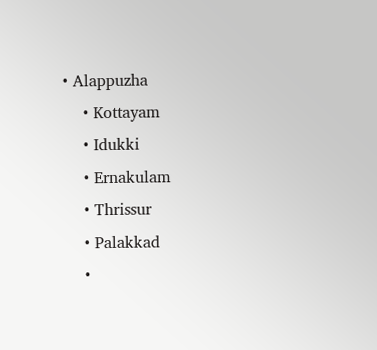• Alappuzha
    • Kottayam
    • Idukki
    • Ernakulam
    • Thrissur
    • Palakkad
    •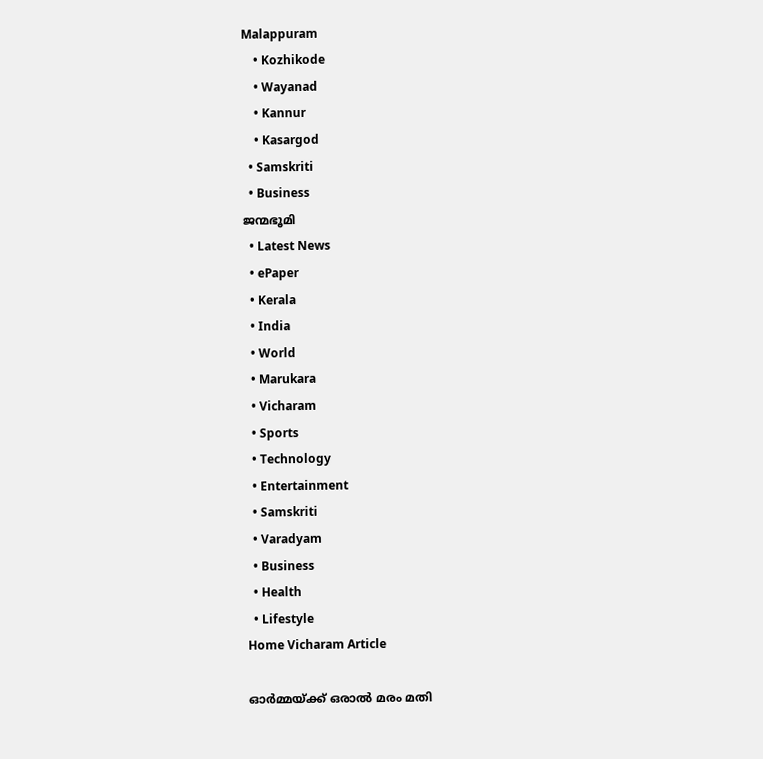Malappuram
    • Kozhikode
    • Wayanad
    • Kannur
    • Kasargod
  • Samskriti
  • Business
ജന്മഭൂമി
  • Latest News
  • ePaper
  • Kerala
  • India
  • World
  • Marukara
  • Vicharam
  • Sports
  • Technology
  • Entertainment
  • Samskriti
  • Varadyam
  • Business
  • Health
  • Lifestyle
Home Vicharam Article

ഓര്‍മ്മയ്‌ക്ക് ഒരാല്‍ മരം മതി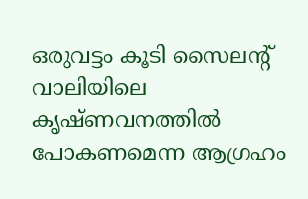ഒരുവട്ടം കൂടി സൈലന്റ് വാലിയിലെ കൃഷ്ണവനത്തില്‍ പോകണമെന്ന ആഗ്രഹം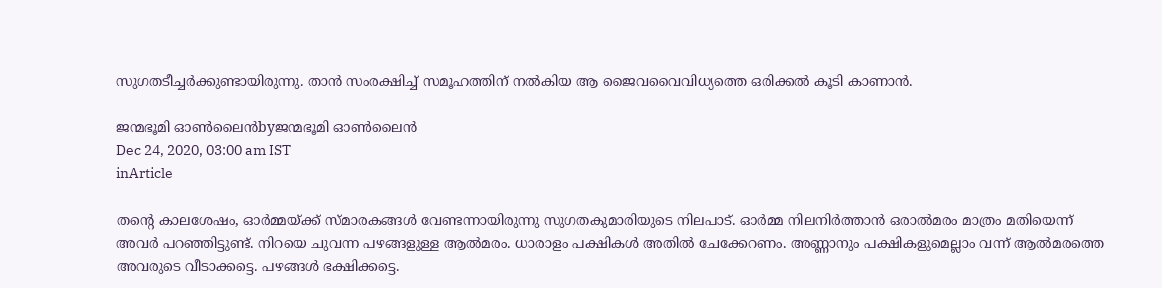സുഗതടീച്ചര്‍ക്കുണ്ടായിരുന്നു. താന്‍ സംരക്ഷിച്ച് സമൂഹത്തിന് നല്‍കിയ ആ ജൈവവൈവിധ്യത്തെ ഒരിക്കല്‍ കൂടി കാണാന്‍.

ജന്മഭൂമി ഓണ്‍ലൈന്‍byജന്മഭൂമി ഓണ്‍ലൈന്‍
Dec 24, 2020, 03:00 am IST
inArticle

തന്റെ കാലശേഷം, ഓര്‍മ്മയ്‌ക്ക് സ്മാരകങ്ങള്‍ വേണ്ടന്നായിരുന്നു സുഗതകുമാരിയുടെ നിലപാട്. ഓര്‍മ്മ നിലനിര്‍ത്താന്‍ ഒരാല്‍മരം മാത്രം മതിയെന്ന് അവര്‍ പറഞ്ഞിട്ടുണ്ട്. നിറയെ ചുവന്ന പഴങ്ങളുള്ള ആല്‍മരം. ധാരാളം പക്ഷികള്‍ അതില്‍ ചേക്കേറണം. അണ്ണാനും പക്ഷികളുമെല്ലാം വന്ന് ആല്‍മരത്തെ അവരുടെ വീടാക്കട്ടെ. പഴങ്ങള്‍ ഭക്ഷിക്കട്ടെ.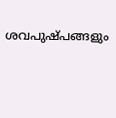ശവപുഷ്പങ്ങളും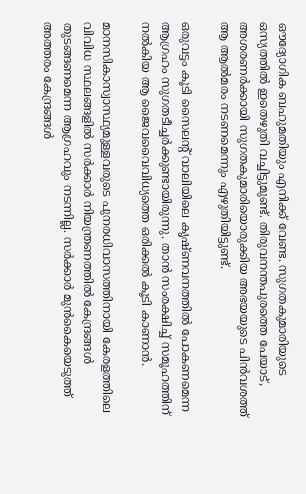ഔദ്യോഗിക ബഹുമതിയും എനിക്ക് വേണ്ട. സുഗതകുമാരിയുടെ ഒസ്യത്തില്‍ ഇതെഴുതി വച്ചിട്ടുമുണ്ട്. തിരുവനന്തപുരത്തെ പേയാട്, അശരണര്‍ക്കായി സുഗതകുമാരിയൊരുക്കിയ അഭയയുടെ പിന്‍വശത്ത് ആ ആല്‍മരം നടണമെന്നും എഴുതിയിട്ടുണ്ട്.

ഒരുവട്ടം കൂടി സൈലന്റ് വാലിയിലെ കൃഷ്ണവനത്തില്‍ പോകണമെന്ന ആഗ്രഹം സുഗതടീച്ചര്‍ക്കുണ്ടായിരുന്നു. താന്‍ സംരക്ഷിച്ച് സമൂഹത്തിന് നല്‍കിയ ആ ജൈവവൈവിധ്യത്തെ ഒരിക്കല്‍ കൂടി കാണാന്‍.

മാനസികാസ്വാസ്ഥ്യമുള്ളവരുടെ പുനരധിവാസത്തിനായി കേരളത്തിലെ വിവിധ സ്ഥലങ്ങളില്‍ സര്‍ക്കാര്‍ നിയന്ത്രണത്തില്‍ കേന്ദ്രങ്ങള്‍ തുടങ്ങണമെന്ന ആഗ്രഹവും നടന്നില്ല. സര്‍ക്കാര്‍ മുന്‍കൈയെടുത്ത് അത്തരം കേന്ദ്രങ്ങള്‍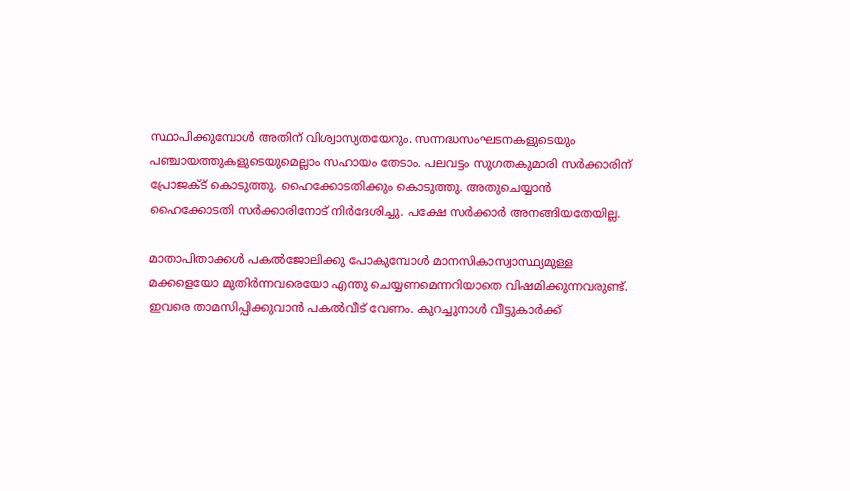സ്ഥാപിക്കുമ്പോള്‍ അതിന് വിശ്വാസ്യതയേറും. സന്നദ്ധസംഘടനകളുടെയും പഞ്ചായത്തുകളുടെയുമെല്ലാം സഹായം തേടാം. പലവട്ടം സുഗതകുമാരി സര്‍ക്കാരിന് പ്രോജക്ട് കൊടുത്തു. ഹൈക്കോടതിക്കും കൊടുത്തു. അതുചെയ്യാന്‍ ഹൈക്കോടതി സര്‍ക്കാരിനോട് നിര്‍ദേശിച്ചു. പക്ഷേ സര്‍ക്കാര്‍ അനങ്ങിയതേയില്ല.

മാതാപിതാക്കള്‍ പകല്‍ജോലിക്കു പോകുമ്പോള്‍ മാനസികാസ്വാസ്ഥ്യമുള്ള മക്കളെയോ മുതിര്‍ന്നവരെയോ എന്തു ചെയ്യണമെന്നറിയാതെ വിഷമിക്കുന്നവരുണ്ട്. ഇവരെ താമസിപ്പിക്കുവാന്‍ പകല്‍വീട് വേണം. കുറച്ചുനാള്‍ വീട്ടുകാര്‍ക്ക്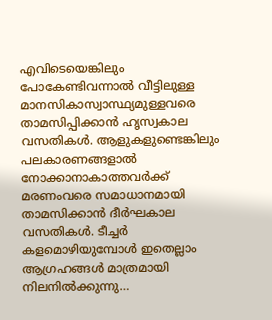എവിടെയെങ്കിലും പോകേണ്ടിവന്നാല്‍ വീട്ടിലുള്ള മാനസികാസ്വാസ്ഥ്യമുള്ളവരെ താമസിപ്പിക്കാന്‍ ഹൃസ്വകാല വസതികള്‍. ആളുകളുണ്ടെങ്കിലും പലകാരണങ്ങളാല്‍ നോക്കാനാകാത്തവര്‍ക്ക് മരണംവരെ സമാധാനമായി താമസിക്കാന്‍ ദീര്‍ഘകാല വസതികള്‍. ടീച്ചര്‍ കളമൊഴിയുമ്പോള്‍ ഇതെല്ലാം ആഗ്രഹങ്ങള്‍ മാത്രമായി നിലനില്‍ക്കുന്നു…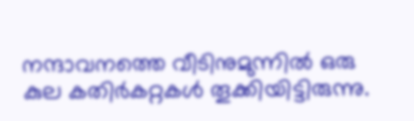നന്ദാവനത്തെ വീടിനുമുന്നില്‍ ഒരു കുല കതിര്‍കറ്റകള്‍ തൂക്കിയിട്ടിരുന്നു.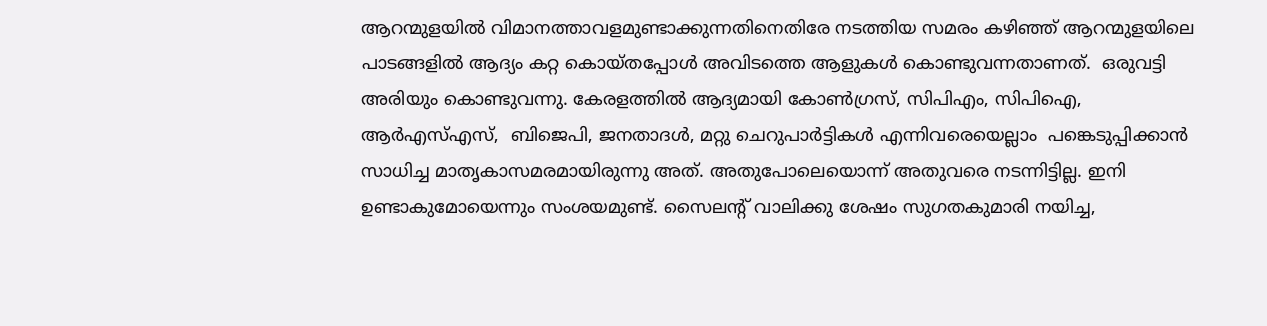ആറന്മുളയില്‍ വിമാനത്താവളമുണ്ടാക്കുന്നതിനെതിരേ നടത്തിയ സമരം കഴിഞ്ഞ് ആറന്മുളയിലെ പാടങ്ങളില്‍ ആദ്യം കറ്റ കൊയ്തപ്പോള്‍ അവിടത്തെ ആളുകള്‍ കൊണ്ടുവന്നതാണത്.  ഒരുവട്ടി അരിയും കൊണ്ടുവന്നു. കേരളത്തില്‍ ആദ്യമായി കോണ്‍ഗ്രസ്, സിപിഎം, സിപിഐ, ആര്‍എസ്എസ്,  ബിജെപി, ജനതാദള്‍, മറ്റു ചെറുപാര്‍ട്ടികള്‍ എന്നിവരെയെല്ലാം  പങ്കെടുപ്പിക്കാന്‍ സാധിച്ച മാതൃകാസമരമായിരുന്നു അത്. അതുപോലെയൊന്ന് അതുവരെ നടന്നിട്ടില്ല. ഇനി ഉണ്ടാകുമോയെന്നും സംശയമുണ്ട്. സൈലന്റ് വാലിക്കു ശേഷം സുഗതകുമാരി നയിച്ച,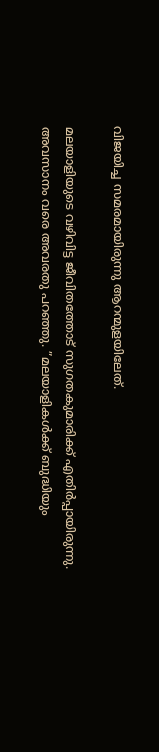വിജയിച്ച സമരമായിരുന്നു ആറന്മുളയിലേത്.

മലയാളിയുടെ വഴിവിട്ട ജീവിതത്തോട് സുഗതകുമാരിക്ക് എതിര്‍പ്പായിരുന്നു. അവസാനം വരെ അവരതു പറഞ്ഞു. ”മലയാളികള്‍ക്ക് ബുദ്ധിയും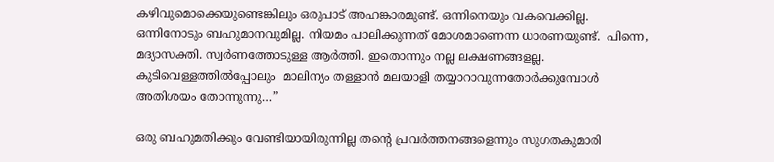കഴിവുമൊക്കെയുണ്ടെങ്കിലും ഒരുപാട് അഹങ്കാരമുണ്ട്. ഒന്നിനെയും വകവെക്കില്ല. ഒന്നിനോടും ബഹുമാനവുമില്ല. നിയമം പാലിക്കുന്നത് മോശമാണെന്ന ധാരണയുണ്ട്.  പിന്നെ, മദ്യാസക്തി. സ്വര്‍ണത്തോടുള്ള ആര്‍ത്തി. ഇതൊന്നും നല്ല ലക്ഷണങ്ങളല്ല. കുടിവെള്ളത്തില്‍പ്പോലും  മാലിന്യം തള്ളാന്‍ മലയാളി തയ്യാറാവുന്നതോര്‍ക്കുമ്പോള്‍ അതിശയം തോന്നുന്നു…”

ഒരു ബഹുമതിക്കും വേണ്ടിയായിരുന്നില്ല തന്റെ പ്രവര്‍ത്തനങ്ങളെന്നും സുഗതകുമാരി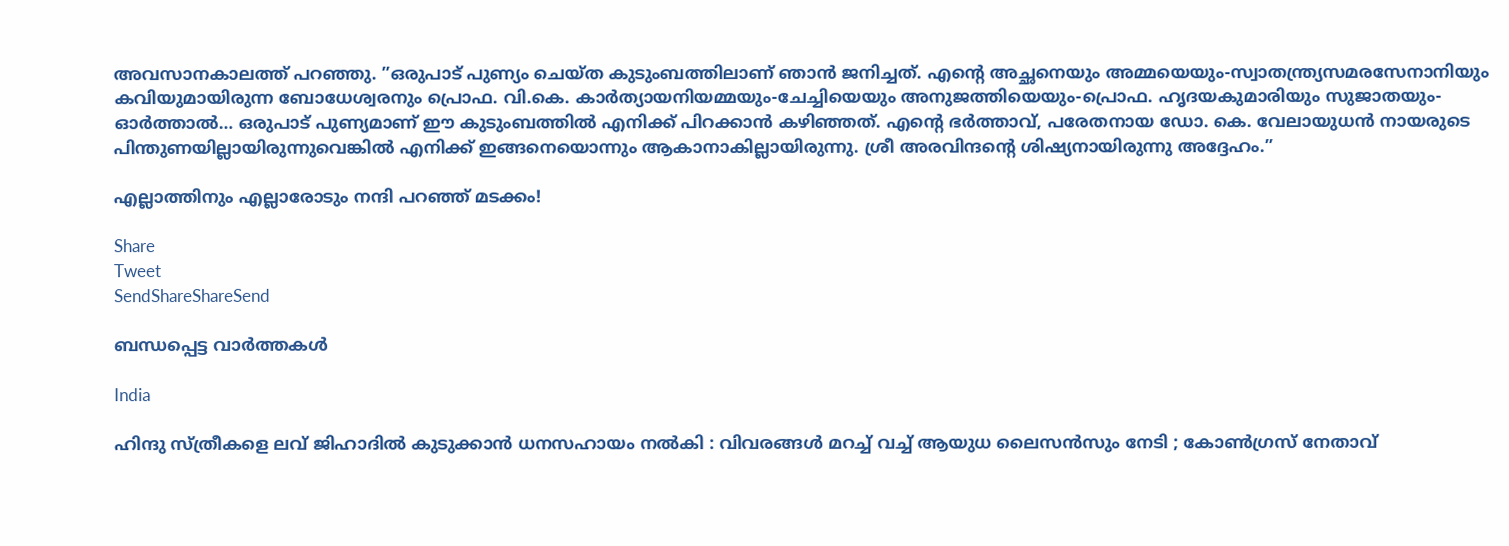അവസാനകാലത്ത് പറഞ്ഞു. ”ഒരുപാട് പുണ്യം ചെയ്ത കുടുംബത്തിലാണ് ഞാന്‍ ജനിച്ചത്. എന്റെ അച്ഛനെയും അമ്മയെയും-സ്വാതന്ത്ര്യസമരസേനാനിയും കവിയുമായിരുന്ന ബോധേശ്വരനും പ്രൊഫ. വി.കെ. കാര്‍ത്യായനിയമ്മയും-ചേച്ചിയെയും അനുജത്തിയെയും-പ്രൊഫ. ഹൃദയകുമാരിയും സുജാതയും-ഓര്‍ത്താല്‍… ഒരുപാട് പുണ്യമാണ് ഈ കുടുംബത്തില്‍ എനിക്ക് പിറക്കാന്‍ കഴിഞ്ഞത്. എന്റെ ഭര്‍ത്താവ്, പരേതനായ ഡോ. കെ. വേലായുധന്‍ നായരുടെ പിന്തുണയില്ലായിരുന്നുവെങ്കില്‍ എനിക്ക് ഇങ്ങനെയൊന്നും ആകാനാകില്ലായിരുന്നു. ശ്രീ അരവിന്ദന്റെ ശിഷ്യനായിരുന്നു അദ്ദേഹം.”

എല്ലാത്തിനും എല്ലാരോടും നന്ദി പറഞ്ഞ് മടക്കം!

Share
Tweet
SendShareShareSend

ബന്ധപ്പെട്ട വാര്‍ത്തകള്‍

India

ഹിന്ദു സ്ത്രീകളെ ലവ് ജിഹാദിൽ കുടുക്കാൻ ധനസഹായം നൽകി : വിവരങ്ങൾ മറച്ച് വച്ച് ആയുധ ലൈസൻസും നേടി ; കോൺഗ്രസ് നേതാവ്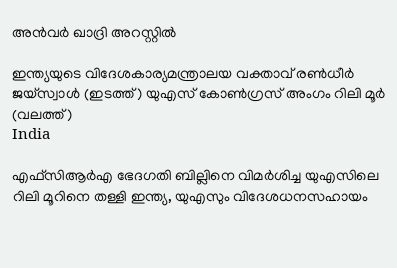അൻവർ ഖാദ്രി അറസ്റ്റിൽ

ഇന്ത്യയുടെ വിദേശകാര്യമന്ത്രാലയ വക്താവ് രണ്‍ധീര്‍ ജയ്സ്വാള്‍ (ഇടത്ത്) യുഎസ് കോണ്‍ഗ്രസ് അംഗം റിലി മൂര്‍ (വലത്ത്)
India

എഫ്‌സി‌ആർ‌എ ഭേദഗതി ബില്ലിനെ വിമര്‍ശിച്ച യുഎസിലെ റിലി മൂറിനെ തള്ളി ഇന്ത്യ, യുഎസും വിദേശധനസഹായം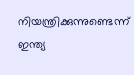നിയന്ത്രിക്കുന്നുണ്ടെന്ന് ഇന്ത്യ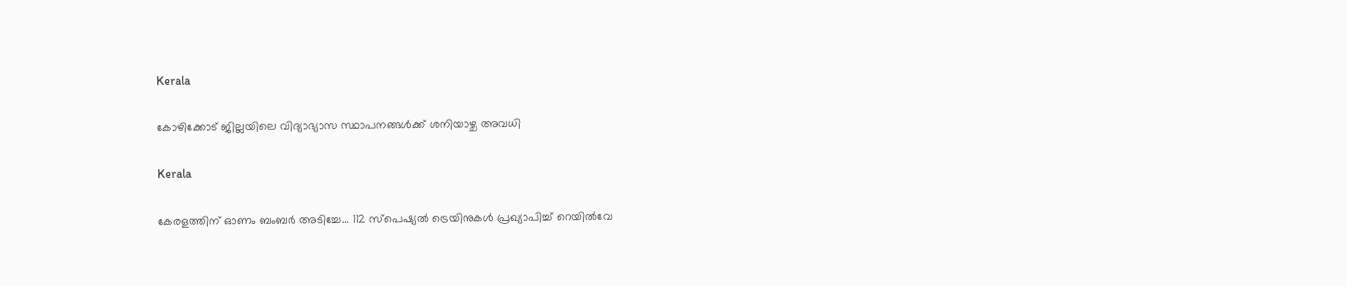Kerala

കോഴിക്കോട് ജില്ലയിലെ വിദ്യാഭ്യാസ സ്ഥാപനങ്ങള്‍ക്ക് ശനിയാഴ്ച അവധി

Kerala

കേരളത്തിന് ഓണം ബംബര്‍ അടിച്ചേ… 112 സ്പെഷ്യല്‍ ട്രെയിനുകള്‍ പ്രഖ്യാപിച്ച്‌ റെയില്‍വേ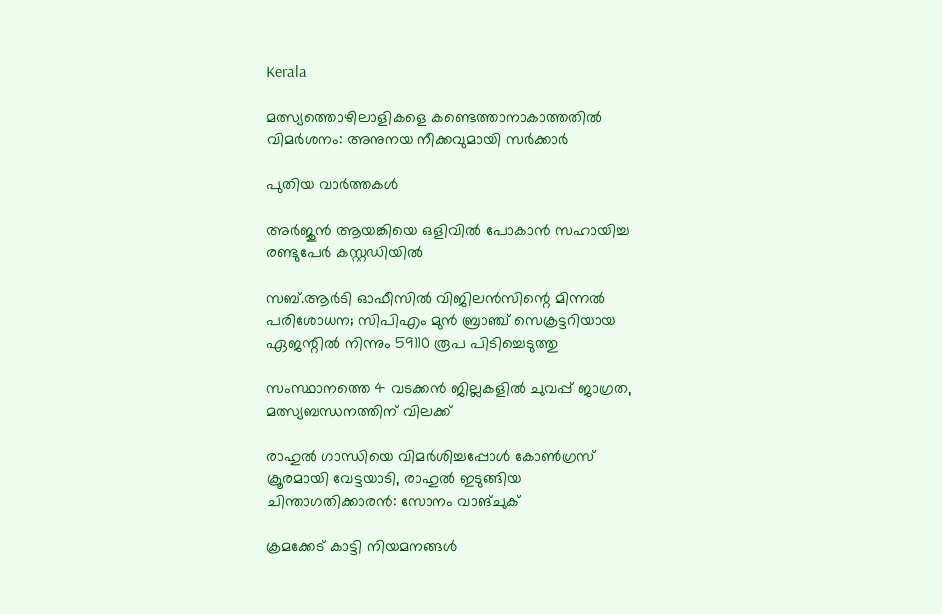Kerala

മത്സ്യത്തൊഴിലാളികളെ കണ്ടെത്താനാകാത്തതില്‍ വിമര്‍ശനം: അനുനയ നീക്കവുമായി സര്‍ക്കാര്‍

പുതിയ വാര്‍ത്തകള്‍

അര്‍ജുന്‍ ആയങ്കിയെ ഒളിവില്‍ പോകാന്‍ സഹായിച്ച രണ്ടുപേര്‍ കസ്റ്റഡിയില്‍

സബ്.ആര്‍ടി ഓഫീസില്‍ വിജിലന്‍സിന്റെ മിന്നല്‍ പരിശോധന; സിപിഎം മുന്‍ ബ്രാഞ്ച് സെക്രട്ടറിയായ ഏജന്റില്‍ നിന്നും 59110 രൂപ പിടിച്ചെടുത്തു

സംസ്ഥാനത്തെ 4 വടക്കന്‍ ജില്ലകളില്‍ ചുവപ്പ് ജാഗ്രത, മത്സ്യബന്ധനത്തിന് വിലക്ക്

രാഹുല്‍ ഗാന്ധിയെ വിമര്‍ശിച്ചപ്പോള്‍ കോണ്‍ഗ്രസ് ക്രൂരമായി വേട്ടയാടി, രാഹുല്‍ ഇടുങ്ങിയ ചിന്താഗതിക്കാരന്‍: സോനം വാങ്ചുക്

ക്രമക്കേട് കാട്ടി നിയമനങ്ങള്‍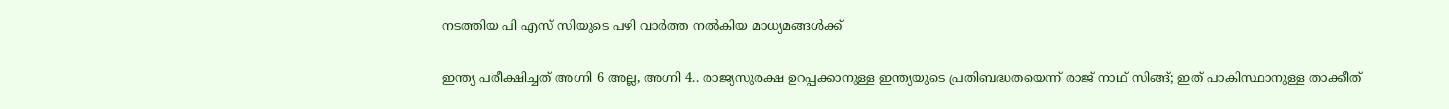നടത്തിയ പി എസ് സിയുടെ പഴി വാര്‍ത്ത നല്‍കിയ മാധ്യമങ്ങള്‍ക്ക്

ഇന്ത്യ പരീക്ഷിച്ചത് അഗ്നി 6 അല്ല, അഗ്നി 4.. രാജ്യസുരക്ഷ ഉറപ്പക്കാനുള്ള ഇന്ത്യയുടെ പ്രതിബദ്ധതയെന്ന് രാജ് നാഥ് സിങ്ങ്; ഇത് പാകിസ്ഥാനുള്ള താക്കീത്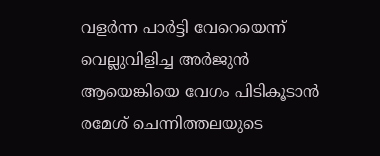വളര്‍ന്ന പാര്‍ട്ടി വേറെയെന്ന് വെല്ലുവിളിച്ച അര്‍ജുന്‍ ആയെങ്കിയെ വേഗം പിടികൂടാന്‍ രമേശ് ചെന്നിത്തലയുടെ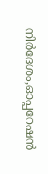നിര്‍ദേശം,ഓപ്പറേഷന്‍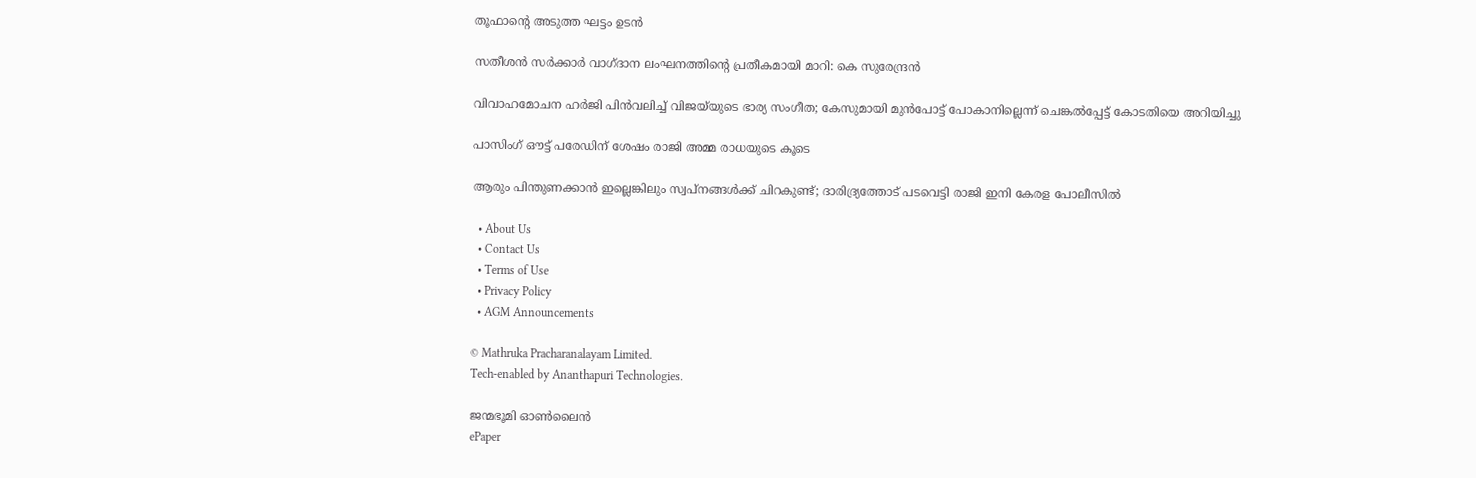തൂഫാന്റെ അടുത്ത ഘട്ടം ഉടന്‍

സതീശൻ സർക്കാർ വാഗ്ദാന ലംഘനത്തിന്റെ പ്രതീകമായി മാറി: കെ സുരേന്ദ്രൻ

വിവാഹമോചന ഹർജി പിൻവലിച്ച് വിജയ്‌യുടെ ഭാര്യ സംഗീത; കേസുമായി മുൻപോട്ട് പോകാനില്ലെന്ന് ചെങ്കൽപ്പേട്ട് കോടതിയെ അറിയിച്ചു

പാസിംഗ് ഔട്ട് പരേഡിന് ശേഷം രാജി അമ്മ രാധയുടെ കൂടെ

ആരും പിന്തുണക്കാന്‍ ഇല്ലെങ്കിലും സ്വപ്‌നങ്ങള്‍ക്ക് ചിറകുണ്ട്; ദാരിദ്ര്യത്തോട് പടവെട്ടി രാജി ഇനി കേരള പോലീസില്‍

  • About Us
  • Contact Us
  • Terms of Use
  • Privacy Policy
  • AGM Announcements

© Mathruka Pracharanalayam Limited.
Tech-enabled by Ananthapuri Technologies.

ജന്മഭൂമി ഓണ്‍ലൈന്‍
ePaper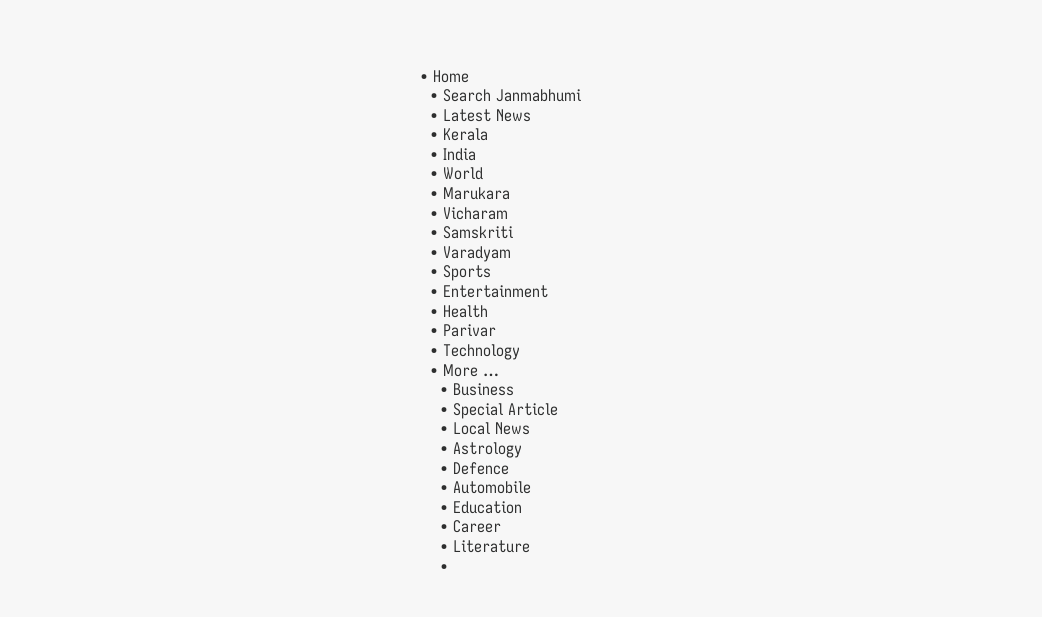• Home
  • Search Janmabhumi
  • Latest News
  • Kerala
  • India
  • World
  • Marukara
  • Vicharam
  • Samskriti
  • Varadyam
  • Sports
  • Entertainment
  • Health
  • Parivar
  • Technology
  • More …
    • Business
    • Special Article
    • Local News
    • Astrology
    • Defence
    • Automobile
    • Education
    • Career
    • Literature
    •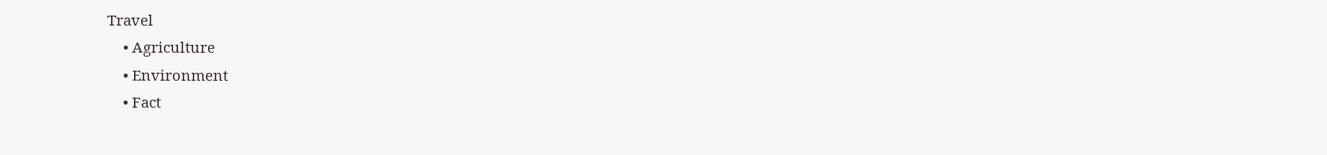Travel
    • Agriculture
    • Environment
    • Fact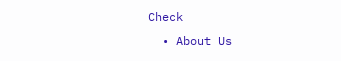Check
  • About Us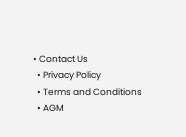• Contact Us
  • Privacy Policy
  • Terms and Conditions
  • AGM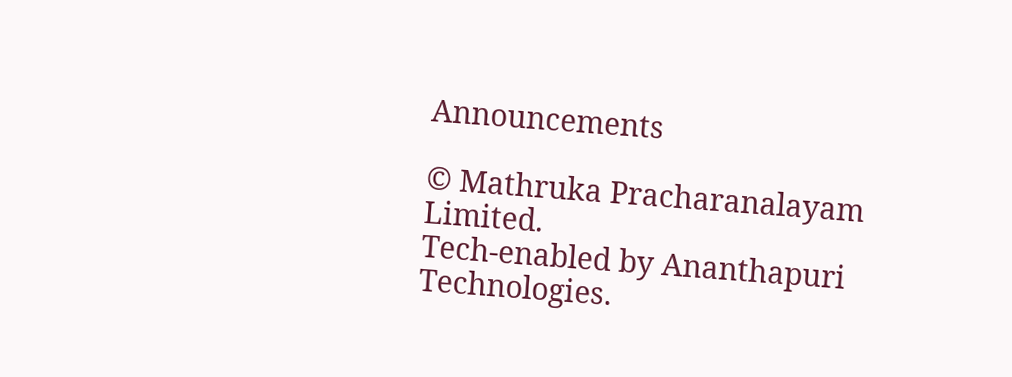Announcements

© Mathruka Pracharanalayam Limited.
Tech-enabled by Ananthapuri Technologies.